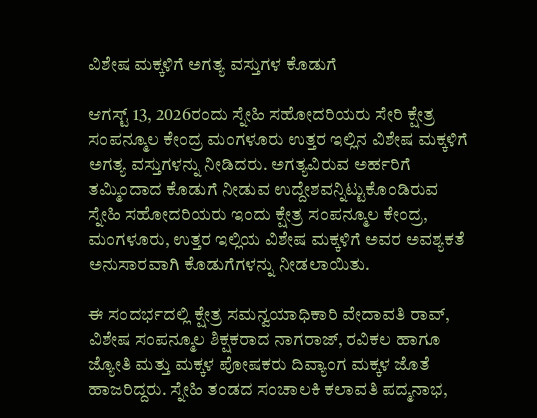ವಿಶೇಷ ಮಕ್ಕಳಿಗೆ ಅಗತ್ಯ ವಸ್ತುಗಳ ಕೊಡುಗೆ

ಆಗಸ್ಟ್ 13, 2026ರಂದು ಸ್ನೇಹಿ ಸಹೋದರಿಯರು ಸೇರಿ ಕ್ಷೇತ್ರ ಸಂಪನ್ಮೂಲ ಕೇಂದ್ರ ಮಂಗಳೂರು ಉತ್ತರ ಇಲ್ಲಿನ ವಿಶೇಷ ಮಕ್ಕಳಿಗೆ ಅಗತ್ಯ ವಸ್ತುಗಳನ್ನು ನೀಡಿದರು. ಅಗತ್ಯವಿರುವ ಅರ್ಹರಿಗೆ ತಮ್ಮಿಂದಾದ ಕೊಡುಗೆ ನೀಡುವ ಉದ್ದೇಶವನ್ನಿಟ್ಟುಕೊಂಡಿರುವ ಸ್ನೇಹಿ ಸಹೋದರಿಯರು ಇಂದು ಕ್ಷೇತ್ರ ಸಂಪನ್ಮೂಲ ಕೇಂದ್ರ, ಮಂಗಳೂರು, ಉತ್ತರ ಇಲ್ಲಿಯ ವಿಶೇಷ ಮಕ್ಕಳಿಗೆ ಅವರ ಅವಶ್ಯಕತೆ ಅನುಸಾರವಾಗಿ ಕೊಡುಗೆಗಳನ್ನು ನೀಡಲಾಯಿತು.

ಈ ಸಂದರ್ಭದಲ್ಲಿ ಕ್ಷೇತ್ರ ಸಮನ್ವಯಾಧಿಕಾರಿ ವೇದಾವತಿ ರಾವ್, ವಿಶೇಷ ಸಂಪನ್ಮೂಲ ಶಿಕ್ಷಕರಾದ ನಾಗರಾಜ್, ರವಿಕಲ ಹಾಗೂ ಜ್ಯೋತಿ ಮತ್ತು ಮಕ್ಕಳ ಪೋಷಕರು ದಿವ್ಯಾಂಗ ಮಕ್ಕಳ ಜೊತೆ ಹಾಜರಿದ್ದರು. ಸ್ನೇಹಿ ತಂಡದ ಸಂಚಾಲಕಿ ಕಲಾವತಿ ಪದ್ಮನಾಭ,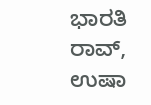ಭಾರತಿ ರಾವ್, ಉಷಾ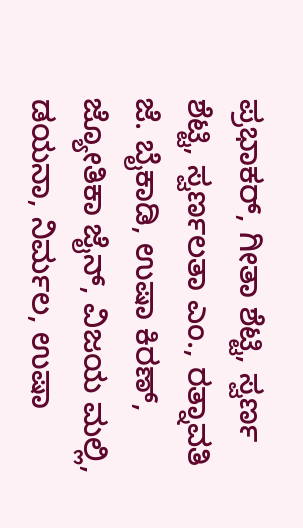ಪ್ರಭಾಕರ್, ಗೀತಾ ಶೆಟ್ಟಿ, ಸ್ವರ್ಣ ಶೆಟ್ಟಿ, ಸ್ವರ್ಣಲತಾ ಎಂ., ರತ್ನಾವತಿ ಜೆ. ಬೈಕಾಡಿ, ಉಷಾ ಕಿರಣ್, ಜ್ಯೋತಿಕಾ ಜೈನ್, ವಿಜಯ ಮಲ್ಲಿ, ಡಯನಾ, ನಿರ್ಮಲ, ಉಷಾ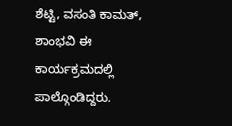ಶೆಟ್ಟಿ, ವಸಂತಿ ಕಾಮತ್, ಶಾಂಭವಿ ಈ ಕಾರ್ಯಕ್ರಮದಲ್ಲಿ ಪಾಲ್ಗೊಂಡಿದ್ದರು.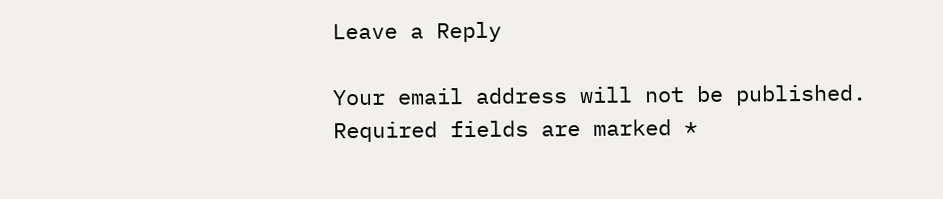Leave a Reply

Your email address will not be published. Required fields are marked *